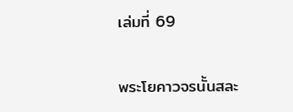เล่มที่ 69

พระโยคาวจรนั้นสละ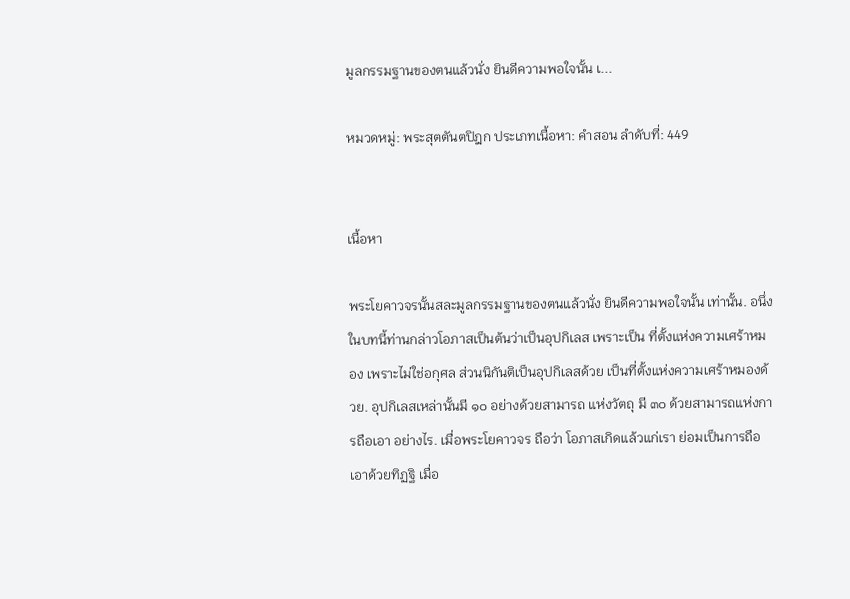มูลกรรมฐานของตนแล้วนั่ง ยินดีความพอใจนั้น เ...

หมวดหมู่: พระสุตตันตปิฎก ประเภทเนื้อหา: คำสอน ลำดับที่: 449


เนื้อหา

พระโยคาวจรนั้นสละมูลกรรมฐานของตนแล้วนั่ง ยินดีความพอใจนั้น เท่านั้น. อนึ่ง ในบทนี้ท่านกล่าวโอภาสเป็นต้นว่าเป็นอุปกิเลส เพราะเป็น ที่ตั้งแห่งความเศร้าหมอง เพราะไม่ใช่อกุศล ส่วนนิกันติเป็นอุปกิเลสด้วย เป็นที่ตั้งแห่งความเศร้าหมองด้วย. อุปกิเลสเหล่านั้นมี ๑๐ อย่างด้วยสามารถ แห่งวัตถุ มี ๓๐ ด้วยสามารถแห่งการถือเอา อย่างไร. เมื่อพระโยคาวจร ถือว่า โอภาสเกิดแล้วแก่เรา ย่อมเป็นการถือเอาด้วยทิฏฐิ เมื่อ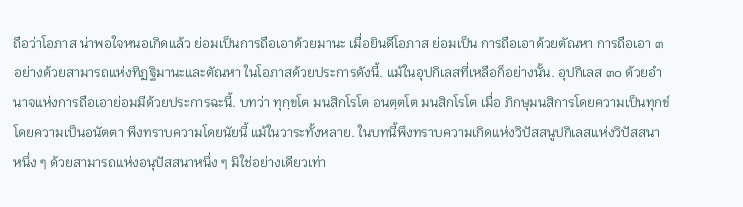ถือว่าโอภาส น่าพอใจหนอเกิดแล้ว ย่อมเป็นการถือเอาด้วยมานะ เมื่อยินดีโอภาส ย่อมเป็น การถือเอาด้วยตัณหา การถือเอา ๓ อย่างด้วยสามารถแห่งทิฏฐิมานะและตัณหา ในโอภาสด้วยประการดังนี้. แม้ในอุปกิเลสที่เหลือก็อย่างนั้น. อุปกิเลส ๓๐ ด้วยอำนาจแห่งการถือเอาย่อมมีด้วยประการฉะนี้. บทว่า ทุกฺขโต มนสิกโรโต อนตฺตโต มนสิกโรโต เมื่อ ภิกษุมนสิการโดยความเป็นทุกข์ โดยความเป็นอนัตตา พึงทราบความโดยนัยนี้ แม้ในวาระทั้งหลาย. ในบทนี้พึงทราบความเกิดแห่งวิปัสสนูปกิเลสแห่งวิปัสสนา หนึ่ง ๆ ด้วยสามารถแห่งอนุปัสสนาหนึ่ง ๆ มิใช่อย่างเดียวเท่า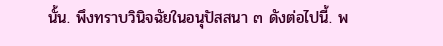นั้น. พึงทราบวินิจฉัยในอนุปัสสนา ๓ ดังต่อไปนี้. พ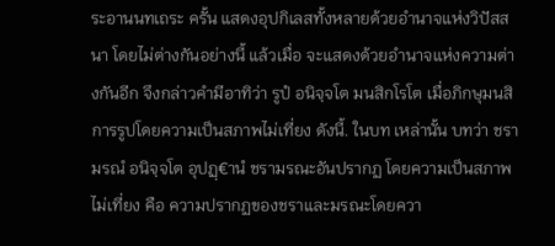ระอานนทเถระ ครั้น แสดงอุปกิเลสทั้งหลายด้วยอำนาจแห่งวิปัสสนา โดยไม่ต่างกันอย่างนี้ แล้วเมื่อ จะแสดงด้วยอำนาจแห่งความต่างกันอีก จึงกล่าวคำมีอาทิว่า รูปํ อนิจฺจโต มนสิกโรโต เมื่อภิกษุมนสิการรูปโดยความเป็นสภาพไม่เที่ยง ดังนี้. ในบท เหล่านั้น บทว่า ชรามรณํ อนิจฺจโต อุปฏฺ€านํ ชรามรณะอันปรากฏ โดยความเป็นสภาพไม่เที่ยง คือ ความปรากฏของชราและมรณะโดยควา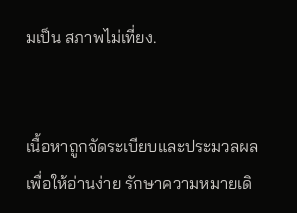มเป็น สภาพไม่เที่ยง.


เนื้อหาถูกจัดระเบียบและประมวลผลเพื่อให้อ่านง่าย รักษาความหมายเดิ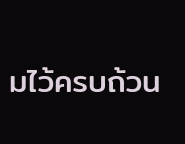มไว้ครบถ้วน